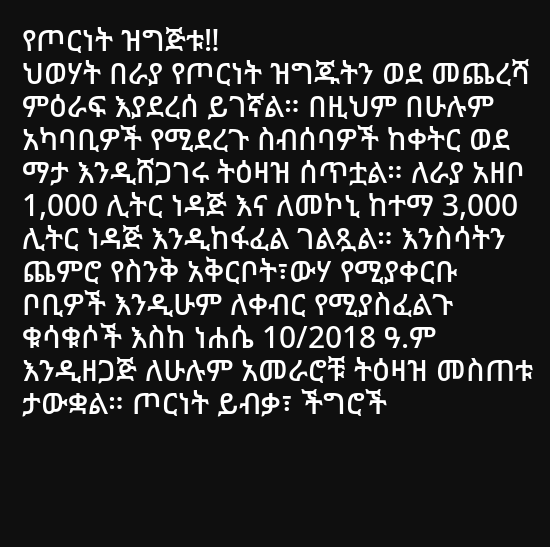የጦርነት ዝግጅቱ‼
ህወሃት በራያ የጦርነት ዝግጁትን ወደ መጨረሻ ምዕራፍ እያደረሰ ይገኛል። በዚህም በሁሉም አካባቢዎች የሚደረጉ ስብሰባዎች ከቀትር ወደ ማታ እንዲሸጋገሩ ትዕዛዝ ሰጥቷል። ለራያ አዘቦ 1,000 ሊትር ነዳጅ እና ለመኮኒ ከተማ 3,000 ሊትር ነዳጅ እንዲከፋፈል ገልጿል። እንስሳትን ጨምሮ የስንቅ አቅርቦት፣ውሃ የሚያቀርቡ ቦቢዎች እንዲሁም ለቀብር የሚያስፈልጉ ቁሳቁሶች እስከ ነሐሴ 10/2018 ዓ.ም እንዲዘጋጅ ለሁሉም አመራሮቹ ትዕዛዝ መስጠቱ ታውቋል። ጦርነት ይብቃ፣ ችግሮች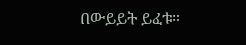በውይይት ይፈቱ።